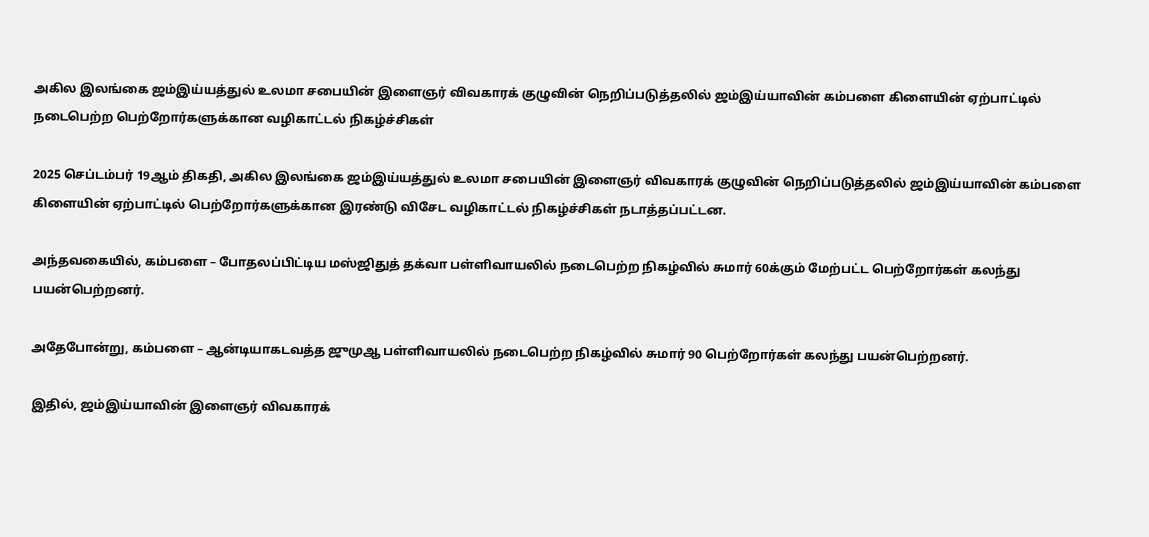அகில இலங்கை ஜம்இய்யத்துல் உலமா சபையின் இளைஞர் விவகாரக் குழுவின் நெறிப்படுத்தலில் ஜம்இய்யாவின் கம்பளை கிளையின் ஏற்பாட்டில் நடைபெற்ற பெற்றோர்களுக்கான வழிகாட்டல் நிகழ்ச்சிகள்

2025 செப்டம்பர் 19ஆம் திகதி, அகில இலங்கை ஜம்இய்யத்துல் உலமா சபையின் இளைஞர் விவகாரக் குழுவின் நெறிப்படுத்தலில் ஜம்இய்யாவின் கம்பளை கிளையின் ஏற்பாட்டில் பெற்றோர்களுக்கான இரண்டு விசேட வழிகாட்டல் நிகழ்ச்சிகள் நடாத்தப்பட்டன.

அந்தவகையில், கம்பளை – போதலப்பிட்டிய மஸ்ஜிதுத் தக்வா பள்ளிவாயலில் நடைபெற்ற நிகழ்வில் சுமார் 60க்கும் மேற்பட்ட பெற்றோர்கள் கலந்து பயன்பெற்றனர்.

அதேபோன்று, கம்பளை – ஆன்டியாகடவத்த ஜுமுஆ பள்ளிவாயலில் நடைபெற்ற நிகழ்வில் சுமார் 90 பெற்றோர்கள் கலந்து பயன்பெற்றனர்.

இதில், ஜம்இய்யாவின் இளைஞர் விவகாரக்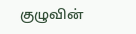குழுவின்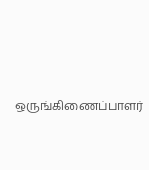ஒருங்கிணைப்பாளர்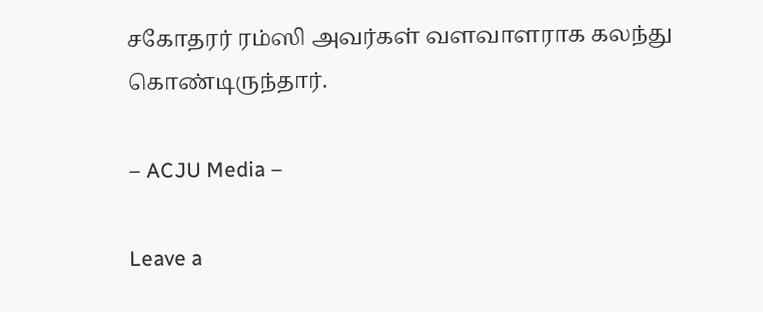சகோதரர் ரம்ஸி அவர்கள் வளவாளராக கலந்து கொண்டிருந்தார்.

– ACJU Media –

Leave a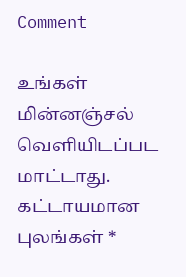Comment

உங்கள் மின்னஞ்சல் வௌியிடப்பட மாட்டாது. கட்டாயமான புலங்கள் *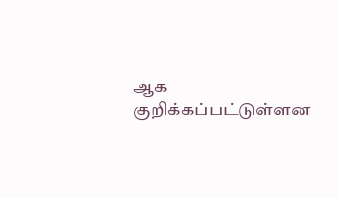ஆக குறிக்கப்பட்டுள்ளன